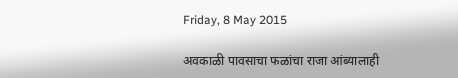Friday, 8 May 2015

अवकाळी पावसाचा फळांचा राजा आंब्यालाही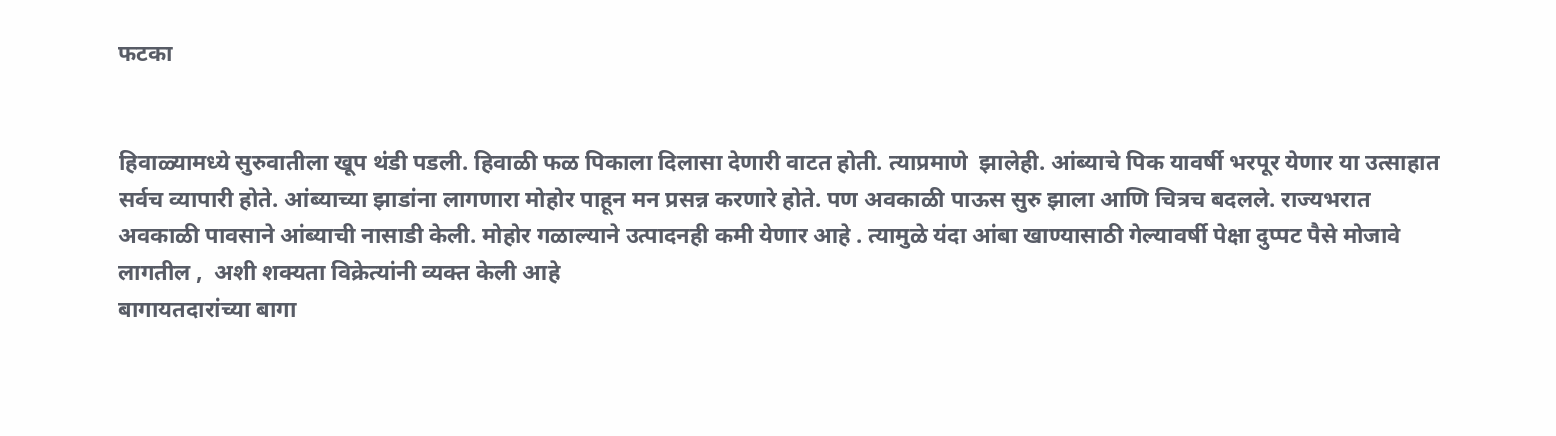फटका


हिवाळ्यामध्ये सुरुवातीला खूप थंडी पडली. हिवाळी फळ पिकाला दिलासा देणारी वाटत होती. त्याप्रमाणे  झालेही. आंब्याचे पिक यावर्षी भरपूर येणार या उत्साहात सर्वच व्यापारी होते. आंब्याच्या झाडांना लागणारा मोहोर पाहून मन प्रसन्न करणारे होते. पण अवकाळी पाऊस सुरु झाला आणि चित्रच बदलले. राज्यभरात अवकाळी पावसाने आंब्याची नासाडी केली. मोहोर गळाल्याने उत्पादनही कमी येणार आहे . त्यामुळे यंदा आंबा खाण्यासाठी गेल्यावर्षी पेक्षा दुप्पट पैसे मोजावे लागतील ,  अशी शक्यता विक्रेत्यांनी व्यक्त केली आहे
बागायतदारांच्या बागा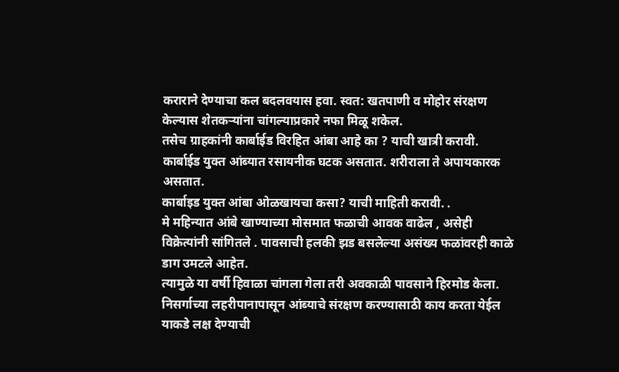कराराने देण्याचा कल बदलवयास हवा. स्वत: खतपाणी व मोहोर संरक्षण केल्यास शेतकऱ्यांना चांगल्याप्रकारे नफा मिळू शकेल.
तसेच ग्राहकांनी कार्बाईड विरहित आंबा आहे का ? याची खात्री करावी. कार्बाईड युक्त आंब्यात रसायनीक घटक असतात. शरीराला ते अपायकारक असतात.
कार्बाइड युक्त आंबा ओळखायचा कसा? याची माहिती करावी. .
मे महिन्यात आंबे खाण्याच्या मोसमात फळाची आवक वाढेल , असेही विक्रेत्यांनी सांगितले . पावसाची हलकी झड बसलेल्या असंख्य फळांवरही काळे डाग उमटले आहेत.
त्यामुळे या वर्षी हिवाळा चांगला गेला तरी अवकाळी पावसाने हिरमोड केला. निसर्गाच्या लहरीपानापासून आंब्याचे संरक्षण करण्यासाठी काय करता येईल याकडे लक्ष देण्याची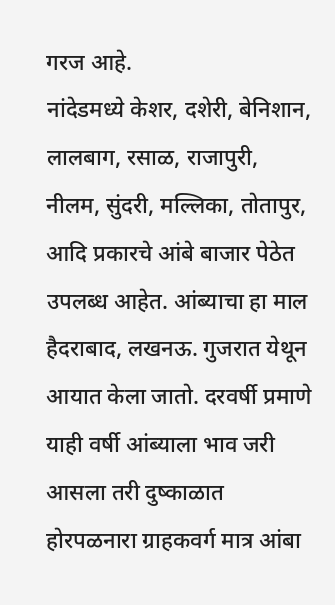गरज आहे.
नांदेडमध्ये केशर, दशेरी, बेनिशान, लालबाग, रसाळ, राजापुरी, नीलम, सुंदरी, मल्लिका, तोतापुर, आदि प्रकारचे आंबे बाजार पेठेत उपलब्ध आहेत. आंब्याचा हा माल हैदराबाद, लखनऊ. गुजरात येथून आयात केला जातो. दरवर्षी प्रमाणे याही वर्षी आंब्याला भाव जरी आसला तरी दुष्काळात होरपळनारा ग्राहकवर्ग मात्र आंबा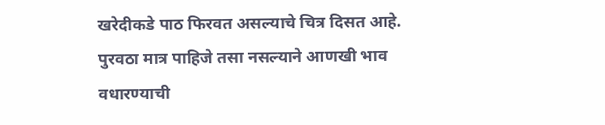खरेदीकडे पाठ फिरवत असल्याचे चित्र दिसत आहे. पुरवठा मात्र पाहिजे तसा नसल्याने आणखी भाव वधारण्याची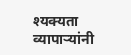श्यक्यता व्यापाऱ्यांनी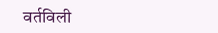वर्तविली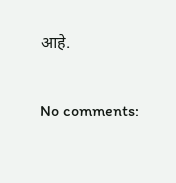आहे.

No comments: